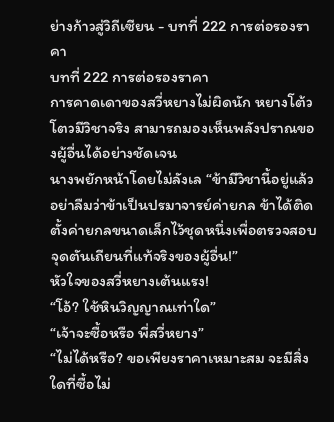ย่างก้าวสู่วิถีเซียน - บทที่ 222 การต่อรองราคา
บทที่ 222 การต่อรองราคา
การคาดเดาของสวี่หยางไม่ผิดนัก หยางโต้วโตวมีวิชาจริง สามารถมองเห็นพลังปราณของผู้อื่นได้อย่างชัดเจน
นางพยักหน้าโดยไม่ลังเล “ข้ามีวิชานี้อยู่แล้ว อย่าลืมว่าข้าเป็นปรมาจารย์ค่ายกล ข้าได้ติดตั้งค่ายกลขนาดเล็กไว้ชุดหนึ่งเพื่อตรวจสอบจุดตันเถียนที่แท้จริงของผู้อื่น!”
หัวใจของสวี่หยางเต้นแรง!
“โอ้? ใช้หินวิญญาณเท่าใด”
“เจ้าจะซื้อหรือ พี่สวี่หยาง”
“ไม่ได้หรือ? ขอเพียงราคาเหมาะสม จะมีสิ่งใดที่ซื้อไม่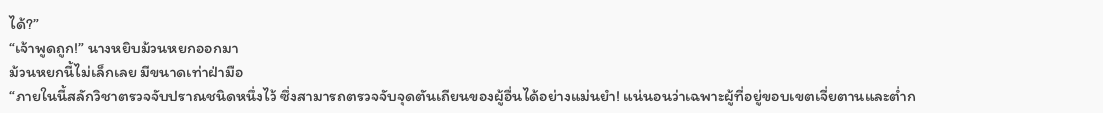ได้?”
“เจ้าพูดถูก!” นางหยิบม้วนหยกออกมา
ม้วนหยกนี้ไม่เล็กเลย มีขนาดเท่าฝ่ามือ
“ภายในนี้สลักวิชาตรวจจับปราณชนิดหนึ่งไว้ ซึ่งสามารถตรวจจับจุดตันเถียนของผู้อื่นได้อย่างแม่นยำ! แน่นอนว่าเฉพาะผู้ที่อยู่ขอบเขตเจี่ยตานและต่ำก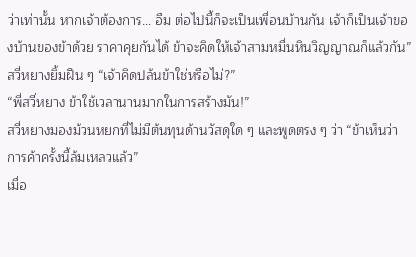ว่าเท่านั้น หากเจ้าต้องการ… อืม ต่อไปนี้ก็จะเป็นเพื่อนบ้านกัน เจ้าก็เป็นเจ้าของบ้านของข้าด้วย ราคาคุยกันได้ ข้าจะคิดให้เจ้าสามหมื่นหินวิญญาณก็แล้วกัน”
สวี่หยางยิ้มฝืน ๆ “เจ้าคิดปล้นข้าใช่หรือไม่?”
“พี่สวี่หยาง ข้าใช้เวลานานมากในการสร้างมัน!”
สวี่หยางมองม้วนหยกที่ไม่มีต้นทุนด้านวัสดุใด ๆ และพูดตรง ๆ ว่า “ข้าเห็นว่าการค้าครั้งนี้ล้มเหลวแล้ว”
เมื่อ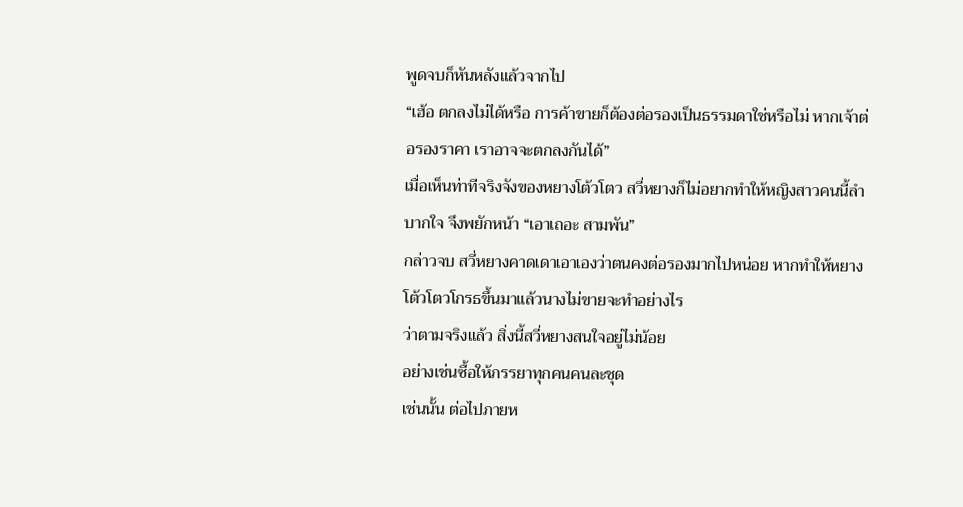พูดจบก็หันหลังแล้วจากไป
“เฮ้อ ตกลงไม่ได้หรือ การค้าขายก็ต้องต่อรองเป็นธรรมดาใช่หรือไม่ หากเจ้าต่อรองราคา เราอาจจะตกลงกันได้”
เมื่อเห็นท่าทีจริงจังของหยางโต้วโตว สวี่หยางก็ไม่อยากทำให้หญิงสาวคนนี้ลำบากใจ จึงพยักหน้า “เอาเถอะ สามพัน”
กล่าวจบ สวี่หยางคาดเดาเอาเองว่าตนคงต่อรองมากไปหน่อย หากทำให้หยางโต้วโตวโกรธขึ้นมาแล้วนางไม่ขายจะทำอย่างไร
ว่าตามจริงแล้ว สิ่งนี้สวี่หยางสนใจอยู่ไม่น้อย
อย่างเช่นซื้อให้ภรรยาทุกคนคนละชุด
เช่นนั้น ต่อไปภายห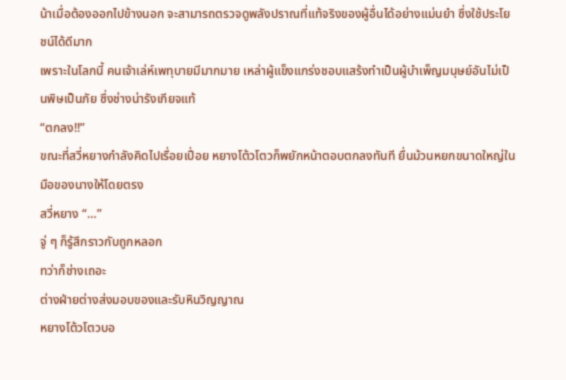น้าเมื่อต้องออกไปข้างนอก จะสามารถตรวจดูพลังปราณที่แท้จริงของผู้อื่นได้อย่างแม่นยำ ซึ่งใช้ประโยชน์ได้ดีมาก
เพราะในโลกนี้ คนเจ้าเล่ห์เพทุบายมีมากมาย เหล่าผู้แข็งแกร่งชอบแสร้งทำเป็นผู้บำเพ็ญมนุษย์อันไม่เป็นพิษเป็นภัย ซึ่งช่างน่ารังเกียจแท้
“ตกลง!!”
ขณะที่สวี่หยางกำลังคิดไปเรื่อยเปื่อย หยางโต้วโตวก็พยักหน้าตอบตกลงทันที ยื่นม้วนหยกขนาดใหญ่ในมือของนางให้โดยตรง
สวี่หยาง “…”
จู่ ๆ ก็รู้สึกราวกับถูกหลอก
ทว่าก็ช่างเถอะ
ต่างฝ่ายต่างส่งมอบของและรับหินวิญญาณ
หยางโต้วโตวบอ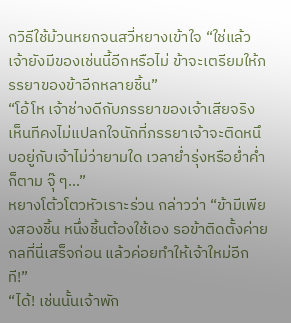กวิธีใช้ม้วนหยกจนสวี่หยางเข้าใจ “ใช่แล้ว เจ้ายังมีของเช่นนี้อีกหรือไม่ ข้าจะเตรียมให้ภรรยาของข้าอีกหลายชิ้น”
“โอ้โห เจ้าช่างดีกับภรรยาของเจ้าเสียจริง เห็นทีคงไม่แปลกใจนักที่ภรรยาเจ้าจะติดหนึบอยู่กับเจ้าไม่ว่ายามใด เวลาย่ำรุ่งหรือย่ำค่ำก็ตาม จุ๊ ๆ…”
หยางโต้วโตวหัวเราะร่วน กล่าวว่า “ข้ามีเพียงสองชิ้น หนึ่งชิ้นต้องใช้เอง รอข้าติดตั้งค่ายกลที่นี่เสร็จก่อน แล้วค่อยทำให้เจ้าใหม่อีกที!”
“ได้! เช่นนั้นเจ้าพัก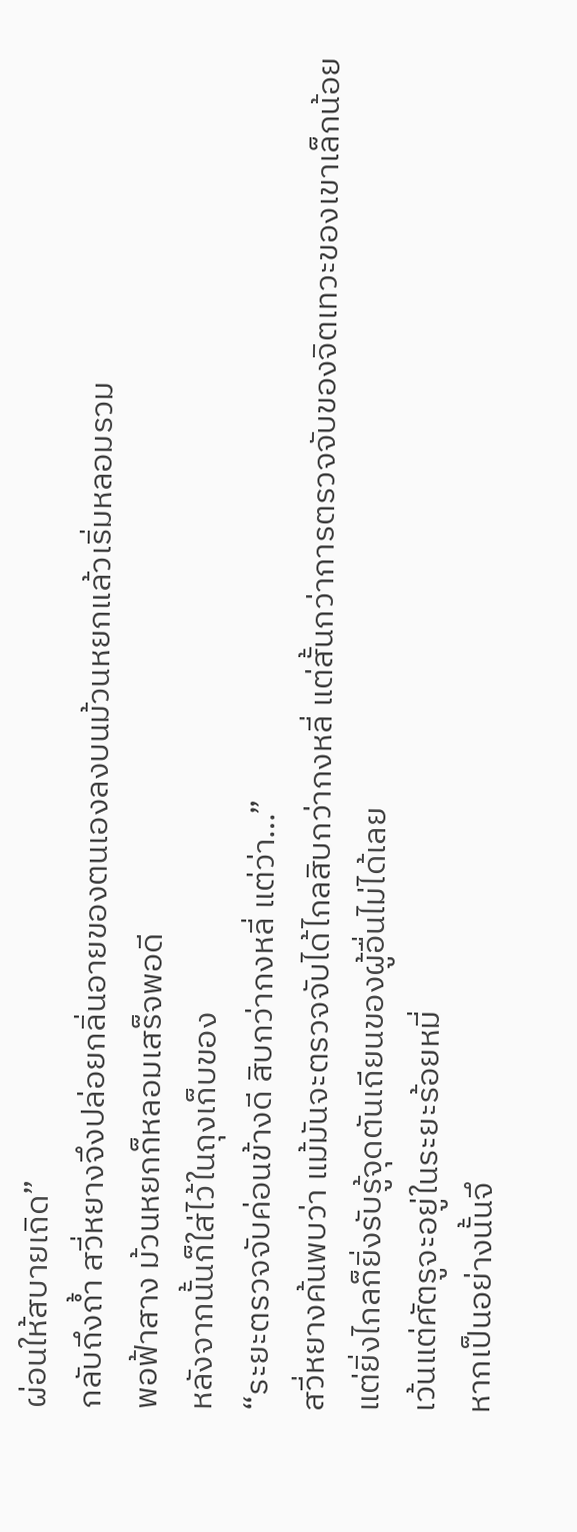ผ่อนให้สบายเถิด”
กลับถึงถ้ำ สวี่หยางจึงปล่อยกลิ่นอายของตนเองลงบนม้วนหยกแล้วเริ่มหลอมรวม
พอฟ้าสาง ม้วนหยกก็หลอมเสร็จพอดี
หลังจากนั้นก็ใส่ไว้ในถุงเก็บของ
“ระยะตรวจจับค่อนข้างดี สิบกว่ากงหลี่ แต่ว่า…”
สวี่หยางค้นพบว่า แม้มันจะตรวจจับได้ไกลสิบกว่ากงหลี่ แต่สั้นกว่าการตรวจจับของจิตเทวะของเขาเล็กน้อย
แต่ยิ่งไกลก็ยิ่งรับรู้จุดตันเถียนของผู้อื่นไม่ได้เลย
เว้นแต่ศัตรูจะอยู่ในระยะร้อยหมี่
หากเป็นอย่างนั้นจึ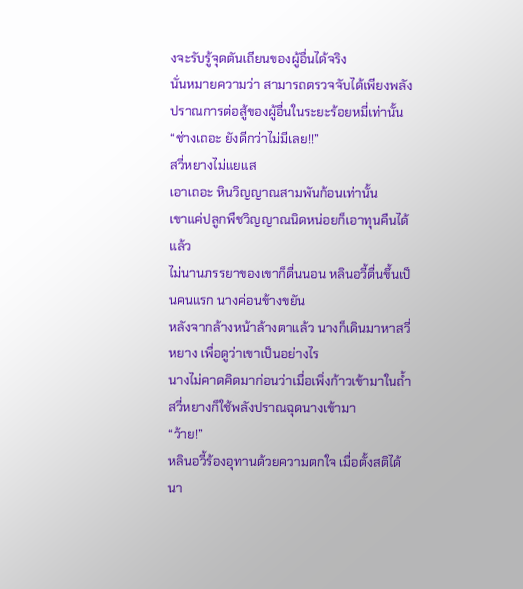งจะรับรู้จุดตันเถียนของผู้อื่นได้จริง
นั่นหมายความว่า สามารถตรวจจับได้เพียงพลังปราณการต่อสู้ของผู้อื่นในระยะร้อยหมี่เท่านั้น
“ช่างเถอะ ยังดีกว่าไม่มีเลย!!”
สวี่หยางไม่แยแส
เอาเถอะ หินวิญญาณสามพันก้อนเท่านั้น
เขาแค่ปลูกพืชวิญญาณนิดหน่อยก็เอาทุนคืนได้แล้ว
ไม่นานภรรยาของเขาก็ตื่นนอน หลินอวี้ตื่นขึ้นเป็นคนแรก นางค่อนข้างขยัน
หลังจากล้างหน้าล้างตาแล้ว นางก็เดินมาหาสวี่หยาง เพื่อดูว่าเขาเป็นอย่างไร
นางไม่คาดคิดมาก่อนว่าเมื่อเพิ่งก้าวเข้ามาในถ้ำ สวี่หยางก็ใช้พลังปราณฉุดนางเข้ามา
“ว้าย!”
หลินอวี้ร้องอุทานด้วยความตกใจ เมื่อตั้งสติได้นา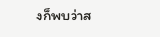งก็พบว่าส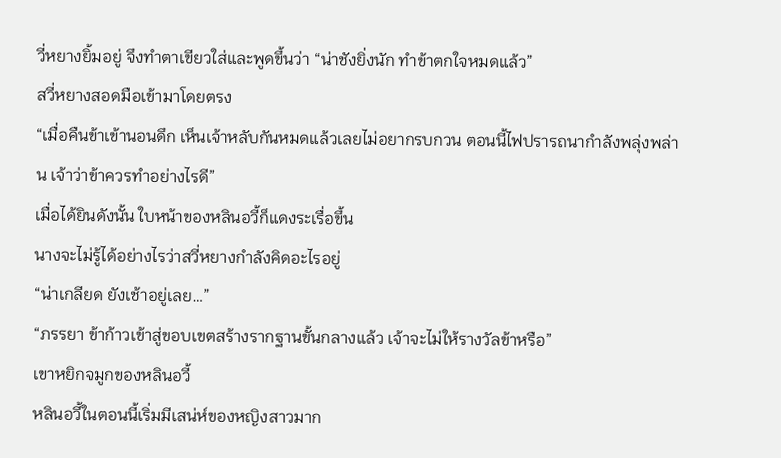วี่หยางยิ้มอยู่ จึงทำตาเขียวใส่และพูดขึ้นว่า “น่าชังยิ่งนัก ทำข้าตกใจหมดแล้ว”
สวี่หยางสอดมือเข้ามาโดยตรง
“เมื่อคืนข้าเข้านอนดึก เห็นเจ้าหลับกันหมดแล้วเลยไม่อยากรบกวน ตอนนี้ไฟปรารถนากำลังพลุ่งพล่าน เจ้าว่าข้าควรทำอย่างไรดี”
เมื่อได้ยินดังนั้น ใบหน้าของหลินอวี้ก็แดงระเรื่อขึ้น
นางจะไม่รู้ได้อย่างไรว่าสวี่หยางกำลังคิดอะไรอยู่
“น่าเกลียด ยังเช้าอยู่เลย…”
“ภรรยา ข้าก้าวเข้าสู่ขอบเขตสร้างรากฐานขั้นกลางแล้ว เจ้าจะไม่ให้รางวัลข้าหรือ”
เขาหยิกจมูกของหลินอวี้
หลินอวี้ในตอนนี้เริ่มมีเสน่ห์ของหญิงสาวมาก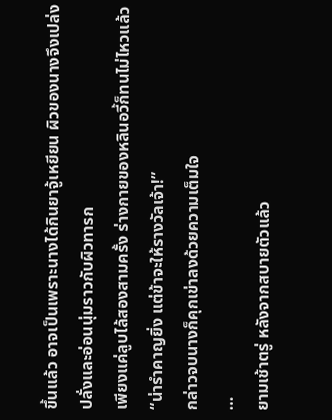ขึ้นแล้ว อาจเป็นเพราะนางได้กินยาจู้เหยียน ผิวของนางจึงเปล่งปลั่งและอ่อนนุ่มราวกับผิวทารก
เพียงแค่ลูบไล้สองสามครั้ง ร่างกายของหลินอวี้ก็ทนไม่ไหวแล้ว
“น่ารำคาญยิ่ง แต่ข้าจะให้รางวัลเจ้า!”
กล่าวจบนางก็คุกเข่าลงด้วยความเต็มใจ
…
ยามเช้าตรู่ หลังจากสบายตัวแล้ว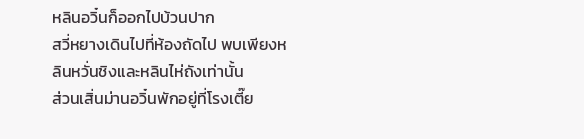หลินอวิ๋นก็ออกไปบ้วนปาก
สวี่หยางเดินไปที่ห้องถัดไป พบเพียงหลินหวั่นชิงและหลินไห่ถังเท่านั้น
ส่วนเสิ่นม่านอวิ๋นพักอยู่ที่โรงเตี๊ย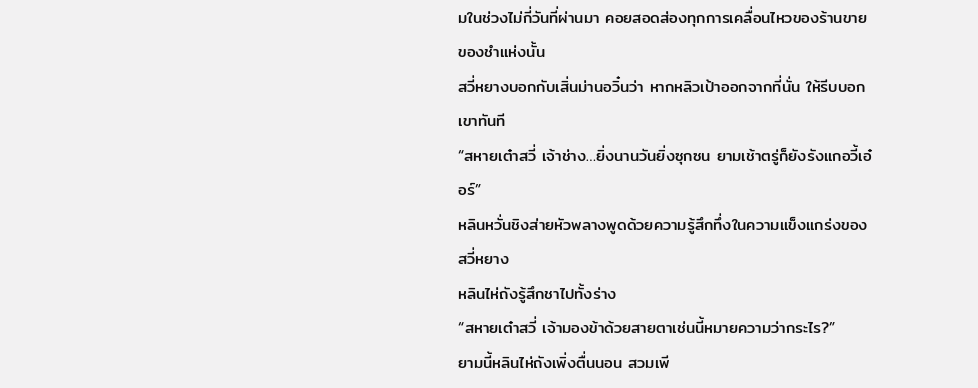มในช่วงไม่กี่วันที่ผ่านมา คอยสอดส่องทุกการเคลื่อนไหวของร้านขายของชำแห่งนั้น
สวี่หยางบอกกับเสิ่นม่านอวิ๋นว่า หากหลิวเป้าออกจากที่นั่น ให้รีบบอกเขาทันที
“สหายเต๋าสวี่ เจ้าช่าง…ยิ่งนานวันยิ่งซุกซน ยามเช้าตรู่ก็ยังรังแกอวี้เอ๋อร์”
หลินหวั่นชิงส่ายหัวพลางพูดด้วยความรู้สึกทึ่งในความแข็งแกร่งของสวี่หยาง
หลินไห่ถังรู้สึกชาไปทั้งร่าง
“สหายเต๋าสวี่ เจ้ามองข้าด้วยสายตาเช่นนี้หมายความว่ากระไร?”
ยามนี้หลินไห่ถังเพิ่งตื่นนอน สวมเพี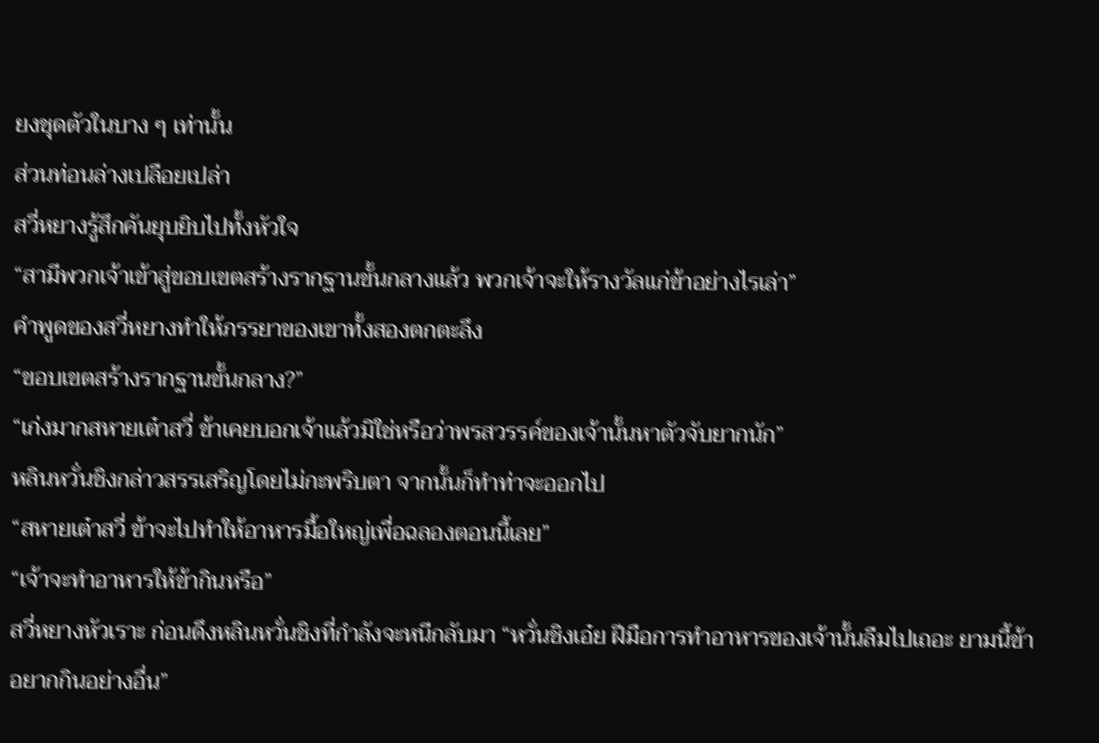ยงชุดตัวในบาง ๆ เท่านั้น
ส่วนท่อนล่างเปลือยเปล่า
สวี่หยางรู้สึกคันยุบยิบไปทั้งหัวใจ
“สามีพวกเจ้าเข้าสู่ขอบเขตสร้างรากฐานขั้นกลางแล้ว พวกเจ้าจะให้รางวัลแก่ข้าอย่างไรเล่า”
คำพูดของสวี่หยางทำให้ภรรยาของเขาทั้งสองตกตะลึง
“ขอบเขตสร้างรากฐานขั้นกลาง?”
“เก่งมากสหายเต๋าสวี่ ข้าเคยบอกเจ้าแล้วมิใช่หรือว่าพรสวรรค์ของเจ้านั้นหาตัวจับยากนัก”
หลินหวั่นชิงกล่าวสรรเสริญโดยไม่กะพริบตา จากนั้นก็ทำท่าจะออกไป
“สหายเต๋าสวี่ ข้าจะไปทำให้อาหารมื้อใหญ่เพื่อฉลองตอนนี้เลย”
“เจ้าจะทำอาหารให้ข้ากินหรือ”
สวี่หยางหัวเราะ ก่อนดึงหลินหวั่นชิงที่กำลังจะหนีกลับมา “หวั่นชิงเอ๋ย ฝีมือการทำอาหารของเจ้านั้นลืมไปเถอะ ยามนี้ข้าอยากกินอย่างอื่น”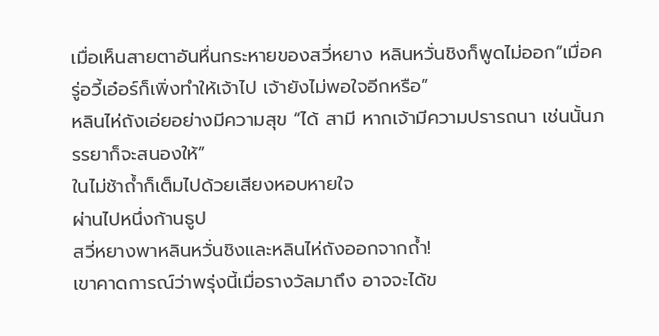เมื่อเห็นสายตาอันหื่นกระหายของสวี่หยาง หลินหวั่นชิงก็พูดไม่ออก”เมื่อครู่อวี้เอ๋อร์ก็เพิ่งทำให้เจ้าไป เจ้ายังไม่พอใจอีกหรือ”
หลินไห่ถังเอ่ยอย่างมีความสุข “ได้ สามี หากเจ้ามีความปรารถนา เช่นนั้นภรรยาก็จะสนองให้”
ในไม่ช้าถ้ำก็เต็มไปด้วยเสียงหอบหายใจ
ผ่านไปหนึ่งก้านธูป
สวี่หยางพาหลินหวั่นชิงและหลินไห่ถังออกจากถ้ำ!
เขาคาดการณ์ว่าพรุ่งนี้เมื่อรางวัลมาถึง อาจจะได้ข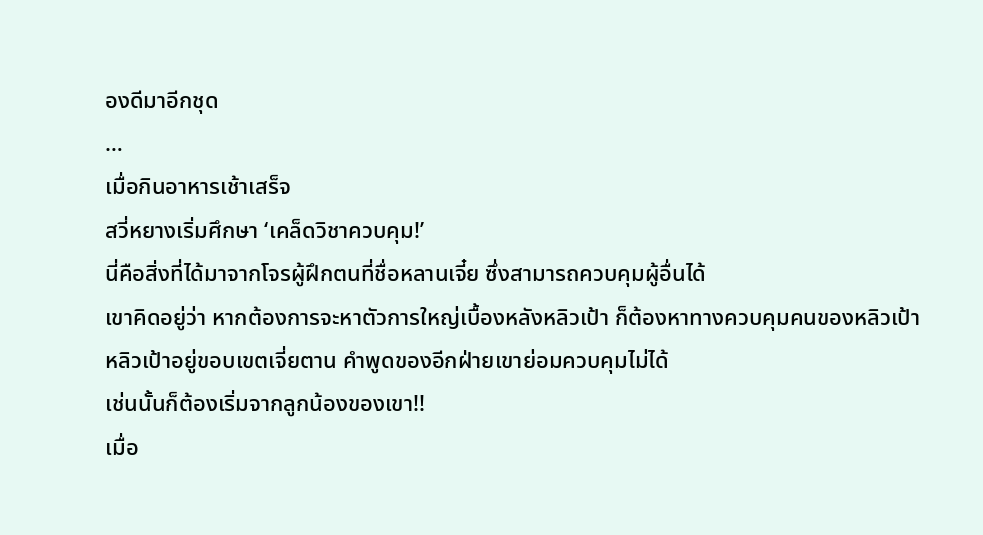องดีมาอีกชุด
…
เมื่อกินอาหารเช้าเสร็จ
สวี่หยางเริ่มศึกษา ‘เคล็ดวิชาควบคุม!’
นี่คือสิ่งที่ได้มาจากโจรผู้ฝึกตนที่ชื่อหลานเจี๋ย ซึ่งสามารถควบคุมผู้อื่นได้
เขาคิดอยู่ว่า หากต้องการจะหาตัวการใหญ่เบื้องหลังหลิวเป้า ก็ต้องหาทางควบคุมคนของหลิวเป้า
หลิวเป้าอยู่ขอบเขตเจี่ยตาน คำพูดของอีกฝ่ายเขาย่อมควบคุมไม่ได้
เช่นนั้นก็ต้องเริ่มจากลูกน้องของเขา!!
เมื่อ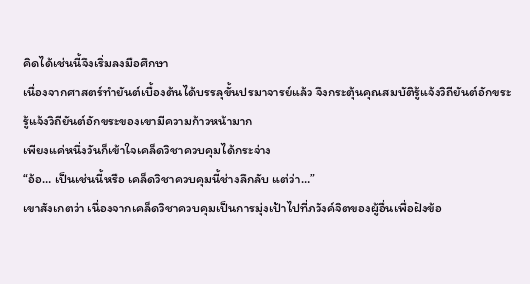คิดได้เช่นนี้จึงเริ่มลงมือศึกษา
เนื่องจากศาสตร์ทำยันต์เบื้องต้นได้บรรลุขั้นปรมาจารย์แล้ว จึงกระตุ้นคุณสมบัติรู้แจ้งวิถียันต์อักขระ
รู้แจ้งวิถียันต์อักขระของเขามีความก้าวหน้ามาก
เพียงแค่หนึ่งวันก็เข้าใจเคล็ดวิชาควบคุมได้กระจ่าง
“อ้อ… เป็นเช่นนี้หรือ เคล็ดวิชาควบคุมนี้ช่างลึกลับ แต่ว่า…”
เขาสังเกตว่า เนื่องจากเคล็ดวิชาควบคุมเป็นการมุ่งเป้าไปที่ภวังค์จิตของผู้อื่นเพื่อฝังข้อ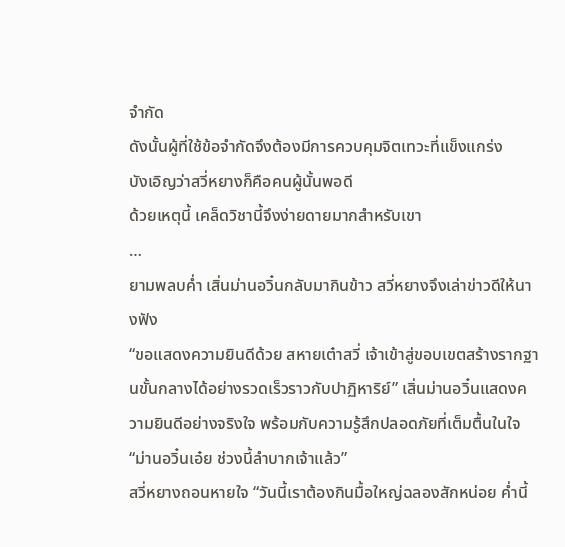จำกัด
ดังนั้นผู้ที่ใช้ข้อจำกัดจึงต้องมีการควบคุมจิตเทวะที่แข็งแกร่ง
บังเอิญว่าสวี่หยางก็คือคนผู้นั้นพอดี
ด้วยเหตุนี้ เคล็ดวิชานี้จึงง่ายดายมากสำหรับเขา
…
ยามพลบค่ำ เสิ่นม่านอวิ๋นกลับมากินข้าว สวี่หยางจึงเล่าข่าวดีให้นางฟัง
“ขอแสดงความยินดีด้วย สหายเต๋าสวี่ เจ้าเข้าสู่ขอบเขตสร้างรากฐานขั้นกลางได้อย่างรวดเร็วราวกับปาฏิหาริย์” เสิ่นม่านอวิ๋นแสดงความยินดีอย่างจริงใจ พร้อมกับความรู้สึกปลอดภัยที่เต็มตื้นในใจ
“ม่านอวิ๋นเอ๋ย ช่วงนี้ลำบากเจ้าแล้ว”
สวี่หยางถอนหายใจ “วันนี้เราต้องกินมื้อใหญ่ฉลองสักหน่อย ค่ำนี้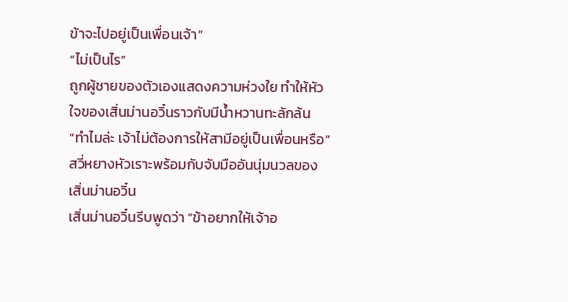ข้าจะไปอยู่เป็นเพื่อนเจ้า”
“ไม่เป็นไร”
ถูกผู้ชายของตัวเองแสดงความห่วงใย ทำให้หัวใจของเสิ่นม่านอวิ๋นราวกับมีน้ำหวานทะลักล้น
“ทำไมล่ะ เจ้าไม่ต้องการให้สามีอยู่เป็นเพื่อนหรือ” สวี่หยางหัวเราะพร้อมกับจับมืออันนุ่มนวลของเสิ่นม่านอวิ๋น
เสิ่นม่านอวิ๋นรีบพูดว่า “ข้าอยากให้เจ้าอ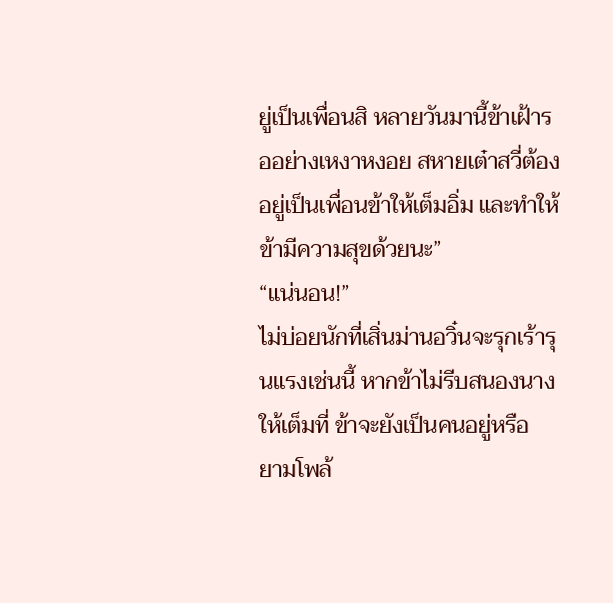ยู่เป็นเพื่อนสิ หลายวันมานี้ข้าเฝ้ารออย่างเหงาหงอย สหายเต๋าสวี่ต้องอยู่เป็นเพื่อนข้าให้เต็มอิ่ม และทำให้ข้ามีความสุขด้วยนะ”
“แน่นอน!”
ไม่บ่อยนักที่เสิ่นม่านอวิ๋นจะรุกเร้ารุนแรงเช่นนี้ หากข้าไม่รีบสนองนางให้เต็มที่ ข้าจะยังเป็นคนอยู่หรือ
ยามโพล้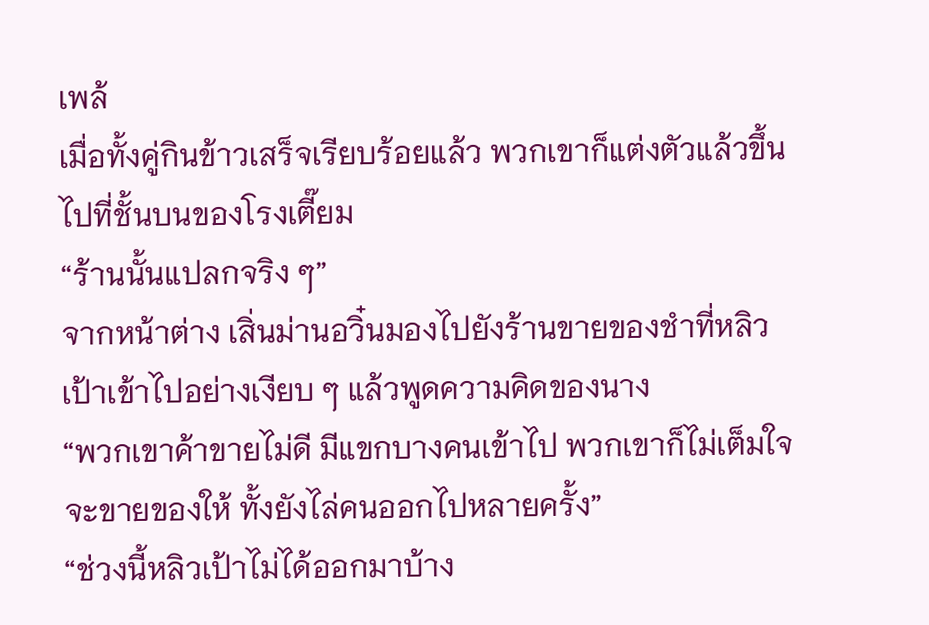เพล้
เมื่อทั้งคู่กินข้าวเสร็จเรียบร้อยแล้ว พวกเขาก็แต่งตัวแล้วขึ้นไปที่ชั้นบนของโรงเตี๊ยม
“ร้านนั้นแปลกจริง ๆ”
จากหน้าต่าง เสิ่นม่านอวิ๋นมองไปยังร้านขายของชำที่หลิวเป้าเข้าไปอย่างเงียบ ๆ แล้วพูดความคิดของนาง
“พวกเขาค้าขายไม่ดี มีแขกบางคนเข้าไป พวกเขาก็ไม่เต็มใจจะขายของให้ ทั้งยังไล่คนออกไปหลายครั้ง”
“ช่วงนี้หลิวเป้าไม่ได้ออกมาบ้าง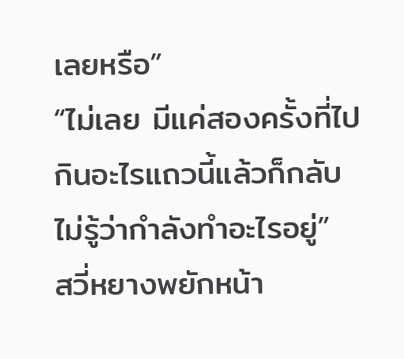เลยหรือ”
“ไม่เลย มีแค่สองครั้งที่ไปกินอะไรแถวนี้แล้วก็กลับ ไม่รู้ว่ากำลังทำอะไรอยู่”
สวี่หยางพยักหน้า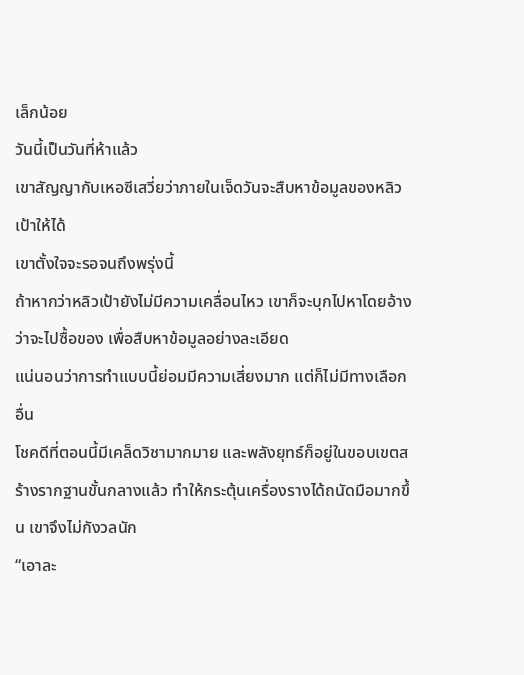เล็กน้อย
วันนี้เป็นวันที่ห้าแล้ว
เขาสัญญากับเหอซีเสวี่ยว่าภายในเจ็ดวันจะสืบหาข้อมูลของหลิวเป้าให้ได้
เขาตั้งใจจะรอจนถึงพรุ่งนี้
ถ้าหากว่าหลิวเป้ายังไม่มีความเคลื่อนไหว เขาก็จะบุกไปหาโดยอ้างว่าจะไปซื้อของ เพื่อสืบหาข้อมูลอย่างละเอียด
แน่นอนว่าการทำแบบนี้ย่อมมีความเสี่ยงมาก แต่ก็ไม่มีทางเลือกอื่น
โชคดีที่ตอนนี้มีเคล็ดวิชามากมาย และพลังยุทธ์ก็อยู่ในขอบเขตสร้างรากฐานขั้นกลางแล้ว ทำให้กระตุ้นเครื่องรางได้ถนัดมือมากขึ้น เขาจึงไม่กังวลนัก
“เอาละ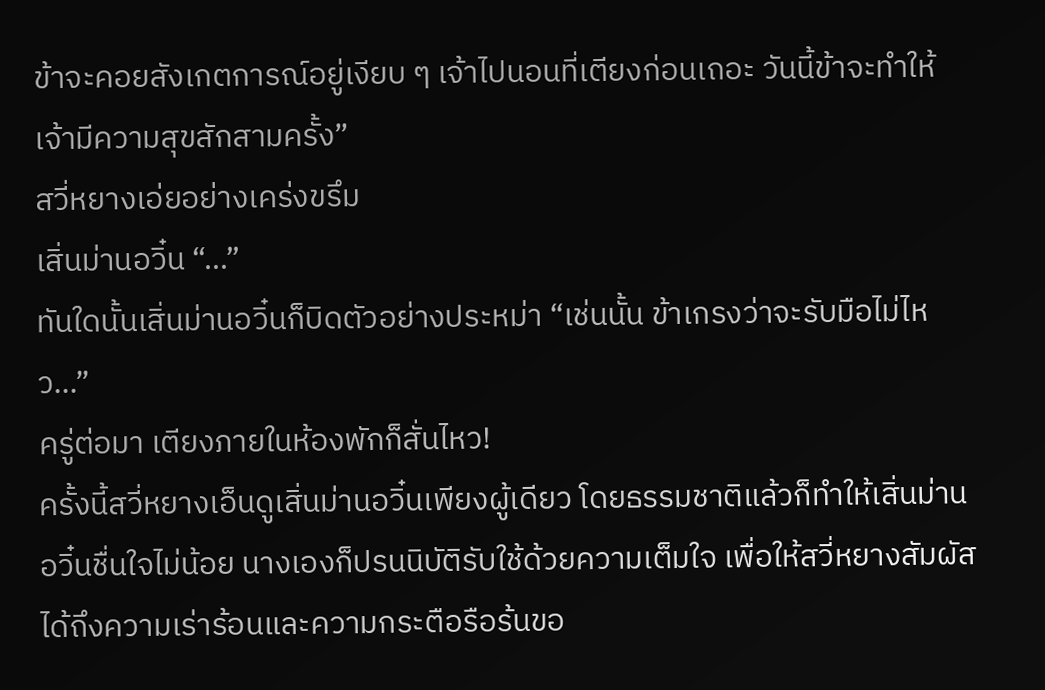ข้าจะคอยสังเกตการณ์อยู่เงียบ ๆ เจ้าไปนอนที่เตียงก่อนเถอะ วันนี้ข้าจะทำให้เจ้ามีความสุขสักสามครั้ง”
สวี่หยางเอ่ยอย่างเคร่งขรึม
เสิ่นม่านอวิ๋น “…”
ทันใดนั้นเสิ่นม่านอวิ๋นก็บิดตัวอย่างประหม่า “เช่นนั้น ข้าเกรงว่าจะรับมือไม่ไหว…”
ครู่ต่อมา เตียงภายในห้องพักก็สั่นไหว!
ครั้งนี้สวี่หยางเอ็นดูเสิ่นม่านอวิ๋นเพียงผู้เดียว โดยธรรมชาติแล้วก็ทำให้เสิ่นม่านอวิ๋นชื่นใจไม่น้อย นางเองก็ปรนนิบัติรับใช้ด้วยความเต็มใจ เพื่อให้สวี่หยางสัมผัสได้ถึงความเร่าร้อนและความกระตือรือร้นขอ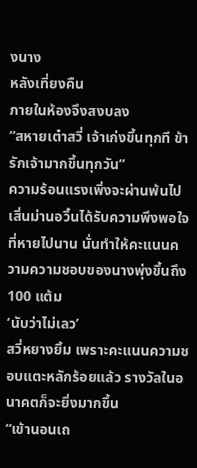งนาง
หลังเที่ยงคืน
ภายในห้องจึงสงบลง
“สหายเต๋าสวี่ เจ้าเก่งขึ้นทุกที ข้ารักเจ้ามากขึ้นทุกวัน”
ความร้อนแรงเพิ่งจะผ่านพ้นไป
เสิ่นม่านอวิ๋นได้รับความพึงพอใจที่หายไปนาน นั่นทำให้คะแนนความความชอบของนางพุ่งขึ้นถึง 100 แต้ม
‘นับว่าไม่เลว’
สวี่หยางยิ้ม เพราะคะแนนความชอบแตะหลักร้อยแล้ว รางวัลในอนาคตก็จะยิ่งมากขึ้น
“เข้านอนเถ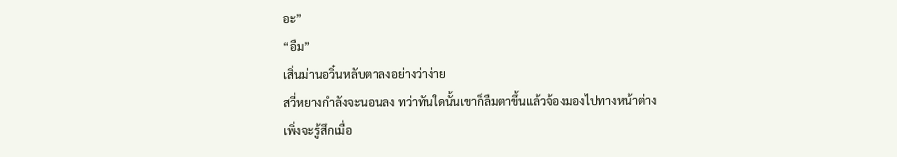อะ”
“อืม”
เสิ่นม่านอวิ๋นหลับตาลงอย่างว่าง่าย
สวี่หยางกำลังจะนอนลง ทว่าทันใดนั้นเขาก็ลืมตาขึ้นแล้วจ้องมองไปทางหน้าต่าง
เพิ่งจะรู้สึกเมื่อ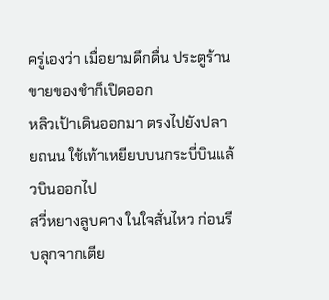ครู่เองว่า เมื่อยามดึกดื่น ประตูร้านขายของชำก็เปิดออก
หลิวเป้าเดินออกมา ตรงไปยังปลายถนน ใช้เท้าเหยียบบนกระบี่บินแล้วบินออกไป
สวี่หยางลูบคาง ในใจสั่นไหว ก่อนรีบลุกจากเตีย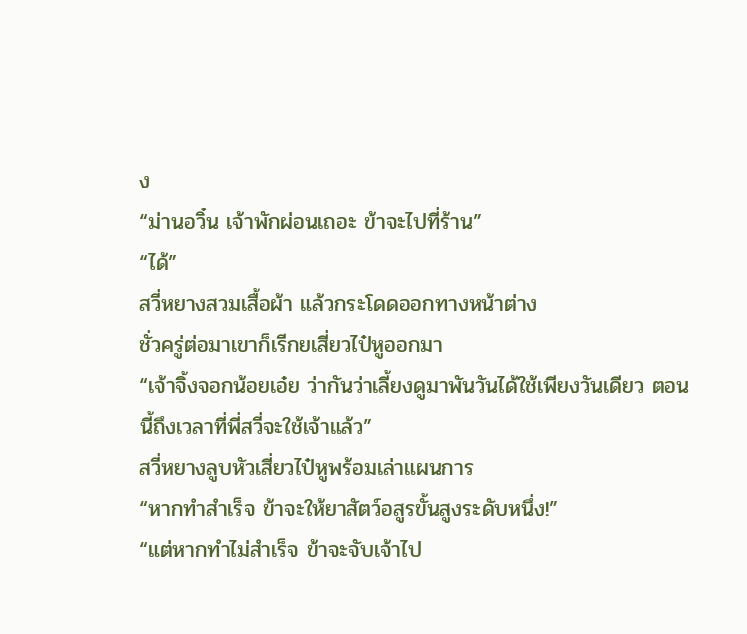ง
“ม่านอวิ๋น เจ้าพักผ่อนเถอะ ข้าจะไปที่ร้าน”
“ได้”
สวี่หยางสวมเสื้อผ้า แล้วกระโดดออกทางหน้าต่าง
ชั่วครู่ต่อมาเขาก็เรีกยเสี่ยวไป๋หูออกมา
“เจ้าจิ้งจอกน้อยเอ๋ย ว่ากันว่าเลี้ยงดูมาพันวันได้ใช้เพียงวันเดียว ตอนนี้ถึงเวลาที่พี่สวี่จะใช้เจ้าแล้ว”
สวี่หยางลูบหัวเสี่ยวไป๋หูพร้อมเล่าแผนการ
“หากทำสำเร็จ ข้าจะให้ยาสัตว์อสูรขั้นสูงระดับหนึ่ง!”
“แต่หากทำไม่สำเร็จ ข้าจะจับเจ้าไป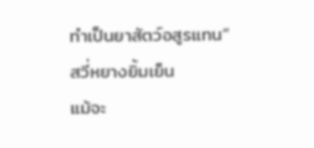ทำเป็นยาสัตว์อสูรแทน”
สวี่หยางยิ้มเย็น
แม้จะ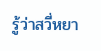รู้ว่าสวี่หยา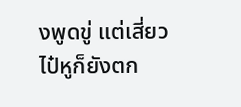งพูดขู่ แต่เสี่ยวไป๋หูก็ยังตก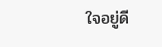ใจอยู่ดี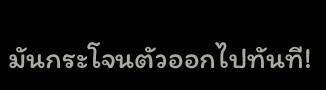มันกระโจนตัวออกไปทันที!